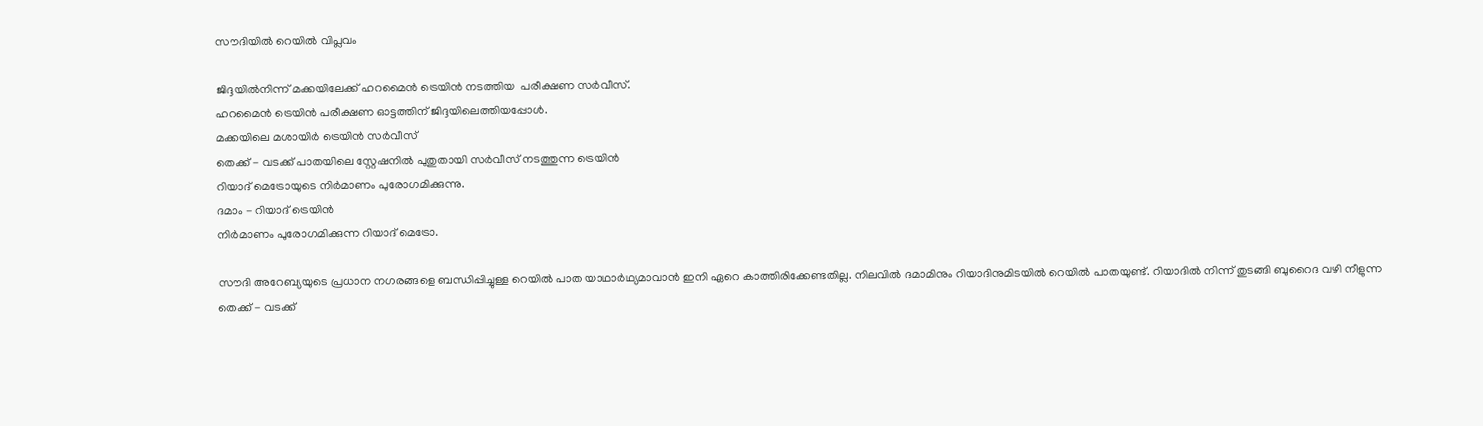സൗദിയിൽ റെയിൽ വിപ്ലവം

ജിദ്ദയിൽനിന്ന് മക്കയിലേക്ക് ഹറമൈൻ ട്രെയിൻ നടത്തിയ  പരീക്ഷണ സർവീസ്.
ഹറമൈൻ ട്രെയിൻ പരീക്ഷണ ഓട്ടത്തിന് ജിദ്ദയിലെത്തിയപ്പോൾ.
മക്കയിലെ മശായിർ ട്രെയിൻ സർവീസ്
തെക്ക് - വടക്ക് പാതയിലെ സ്റ്റേഷനിൽ പുതുതായി സർവീസ് നടത്തുന്ന ട്രെയിൻ
റിയാദ് മെട്രോയുടെ നിർമാണം പുരോഗമിക്കുന്നു.
ദമാം - റിയാദ് ട്രെയിൻ
നിർമാണം പുരോഗമിക്കുന്ന റിയാദ് മെട്രോ.

സൗദി അറേബ്യയുടെ പ്രധാന നഗരങ്ങളെ ബന്ധിപ്പിച്ചുള്ള റെയിൽ പാത യാഥാർഥ്യമാവാൻ ഇനി ഏറെ കാത്തിരിക്കേണ്ടതില്ല. നിലവിൽ ദമാമിനും റിയാദിനുമിടയിൽ റെയിൽ പാതയുണ്ട്. റിയാദിൽ നിന്ന് തുടങ്ങി ബുറൈദ വഴി നീളുന്ന തെക്ക് - വടക്ക്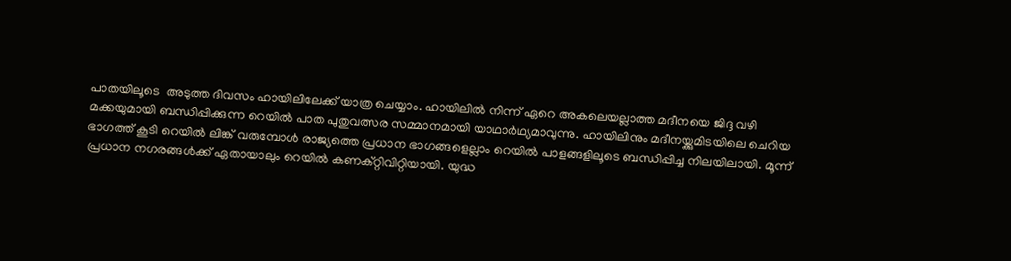പാതയിലൂടെ  അടുത്ത ദിവസം ഹായിലിലേക്ക് യാത്ര ചെയ്യാം. ഹായിലിൽ നിന്ന് ഏറെ അകലെയല്ലാത്ത മദീനയെ ജിദ്ദ വഴി മക്കയുമായി ബന്ധിപ്പിക്കുന്ന റെയിൽ പാത പുതുവത്സര സമ്മാനമായി യാഥാർഥ്യമാവുന്നു. ഹായിലിനും മദീനയ്ക്കുമിടയിലെ ചെറിയ ഭാഗത്ത് കൂടി റെയിൽ ലിങ്ക് വരുമ്പോൾ രാജ്യത്തെ പ്രധാന ഭാഗങ്ങളെല്ലാം റെയിൽ പാളങ്ങളിലൂടെ ബന്ധിപ്പിച്ച നിലയിലായി. മൂന്ന് പ്രധാന നഗരങ്ങൾക്ക് ഏതായാലും റെയിൽ കണക്റ്റിവിറ്റിയായി. യുദ്ധ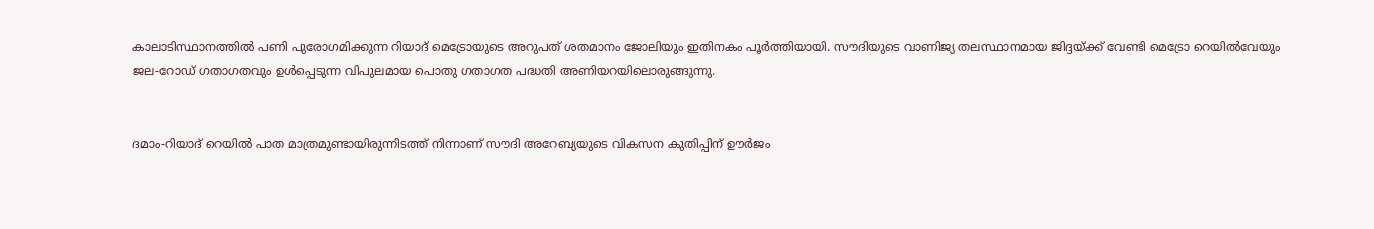കാലാടിസ്ഥാനത്തിൽ പണി പുരോഗമിക്കുന്ന റിയാദ് മെട്രോയുടെ അറുപത് ശതമാനം ജോലിയും ഇതിനകം പൂർത്തിയായി. സൗദിയുടെ വാണിജ്യ തലസ്ഥാനമായ ജിദ്ദയ്ക്ക് വേണ്ടി മെട്രോ റെയിൽവേയും ജല-റോഡ് ഗതാഗതവും ഉൾപ്പെടുന്ന വിപുലമായ പൊതു ഗതാഗത പദ്ധതി അണിയറയിലൊരുങ്ങുന്നു.


ദമാം-റിയാദ് റെയിൽ പാത മാത്രമുണ്ടായിരുന്നിടത്ത് നിന്നാണ് സൗദി അറേബ്യയുടെ വികസന കുതിപ്പിന് ഊർജം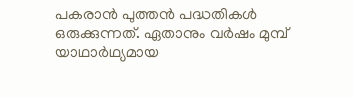പകരാൻ പുത്തൻ പദ്ധതികൾ ഒരുക്കുന്നത്. ഏതാനും വർഷം മുമ്പ് യാഥാർഥ്യമായ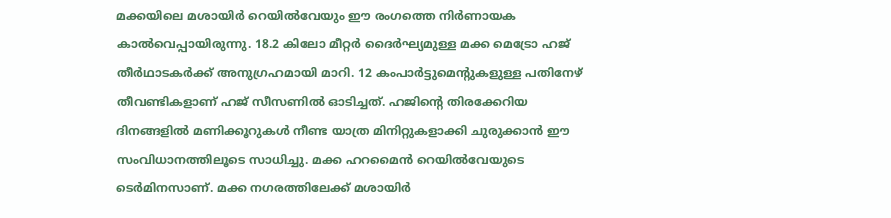മക്കയിലെ മശായിർ റെയിൽവേയും ഈ രംഗത്തെ നിർണായക കാൽവെപ്പായിരുന്നു. 18.2 കിലോ മീറ്റർ ദൈർഘ്യമുള്ള മക്ക മെട്രോ ഹജ് തീർഥാടകർക്ക് അനുഗ്രഹമായി മാറി. 12 കംപാർട്ടുമെന്റുകളുള്ള പതിനേഴ് തീവണ്ടികളാണ് ഹജ് സീസണിൽ ഓടിച്ചത്. ഹജിന്റെ തിരക്കേറിയ ദിനങ്ങളിൽ മണിക്കൂറുകൾ നീണ്ട യാത്ര മിനിറ്റുകളാക്കി ചുരുക്കാൻ ഈ സംവിധാനത്തിലൂടെ സാധിച്ചു. മക്ക ഹറമൈൻ റെയിൽവേയുടെ ടെർമിനസാണ്. മക്ക നഗരത്തിലേക്ക് മശായിർ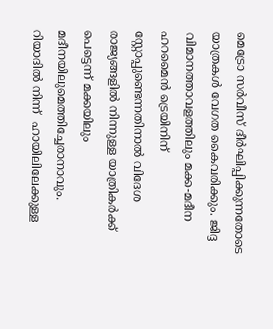മെട്രോ സർവീസ് ദീർഘിപ്പിക്കുന്നതോടെ യാത്രകൾ വേഗത കൈവരിക്കും. ജിദ്ദ വിമാനത്താവളത്തിലും മക്ക-മദീന ഹറമൈൻ ട്രെയിനിന് സ്റ്റോപ്പുണ്ടെന്നതിനാൽ വിദേശ രാജ്യങ്ങളിൽ നിന്നുള്ള യാത്രികർക്ക് പെട്ടെന്ന് മക്കയിലും മദീനയിലുമെത്തിച്ചേരാനാവും.
റിയാദിൽ നിന്ന്  ഹായിലിലേക്കുള്ള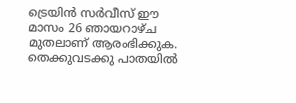ട്രെയിൻ സർവീസ് ഈ മാസം 26 ഞായറാഴ്ച മുതലാണ് ആരംഭിക്കുക.
തെക്കുവടക്കു പാതയിൽ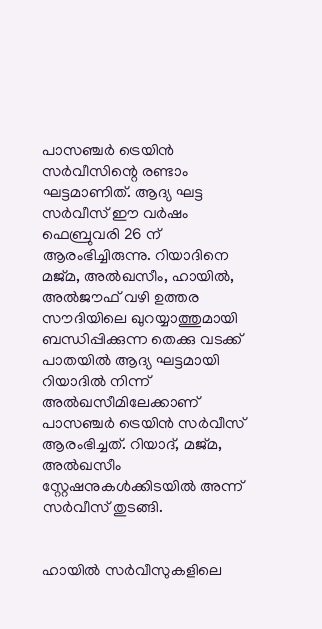പാസഞ്ചർ ട്രെയിൻ സർവീസിന്റെ രണ്ടാം ഘട്ടമാണിത്. ആദ്യ ഘട്ട സർവീസ് ഈ വർഷം  ഫെബ്രുവരി 26 ന് ആരംഭിച്ചിരുന്നു. റിയാദിനെ മജ്മ, അൽഖസീം, ഹായിൽ, അൽജൗഫ് വഴി ഉത്തര സൗദിയിലെ ഖുറയ്യാത്തുമായി ബന്ധിപ്പിക്കുന്ന തെക്കു വടക്ക് പാതയിൽ ആദ്യ ഘട്ടമായി റിയാദിൽ നിന്ന് അൽഖസീമിലേക്കാണ് പാസഞ്ചർ ട്രെയിൻ സർവീസ് ആരംഭിച്ചത്. റിയാദ്, മജ്മ, അൽഖസീം സ്റ്റേഷനുകൾക്കിടയിൽ അന്ന് സർവീസ് തുടങ്ങി.


ഹായിൽ സർവീസുകളിലെ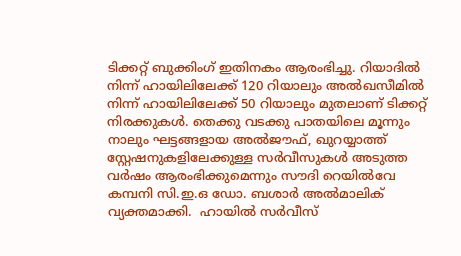ടിക്കറ്റ് ബുക്കിംഗ് ഇതിനകം ആരംഭിച്ചു. റിയാദിൽ നിന്ന് ഹായിലിലേക്ക് 120 റിയാലും അൽഖസീമിൽ നിന്ന് ഹായിലിലേക്ക് 50 റിയാലും മുതലാണ് ടിക്കറ്റ് നിരക്കുകൾ. തെക്കു വടക്കു പാതയിലെ മൂന്നും നാലും ഘട്ടങ്ങളായ അൽജൗഫ്, ഖുറയ്യാത്ത് സ്റ്റേഷനുകളിലേക്കുള്ള സർവീസുകൾ അടുത്ത വർഷം ആരംഭിക്കുമെന്നും സൗദി റെയിൽവേ കമ്പനി സി.ഇ.ഒ ഡോ. ബശാർ അൽമാലിക് വ്യക്തമാക്കി.  ഹായിൽ സർവീസ്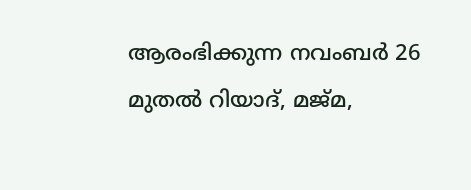ആരംഭിക്കുന്ന നവംബർ 26 മുതൽ റിയാദ്, മജ്മ,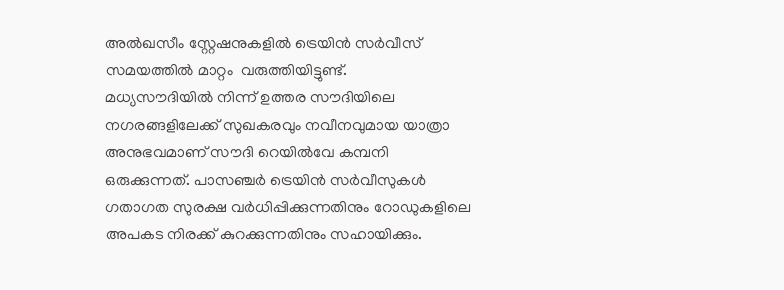അൽഖസീം സ്റ്റേഷനുകളിൽ ട്രെയിൻ സർവീസ് സമയത്തിൽ മാറ്റം  വരുത്തിയിട്ടുണ്ട്.
മധ്യസൗദിയിൽ നിന്ന് ഉത്തര സൗദിയിലെ നഗരങ്ങളിലേക്ക് സുഖകരവും നവീനവുമായ യാത്രാ അനുഭവമാണ് സൗദി റെയിൽവേ കമ്പനി ഒരുക്കുന്നത്. പാസഞ്ചർ ട്രെയിൻ സർവീസുകൾ ഗതാഗത സുരക്ഷ വർധിപ്പിക്കുന്നതിനും റോഡുകളിലെ അപകട നിരക്ക് കുറക്കുന്നതിനും സഹായിക്കും.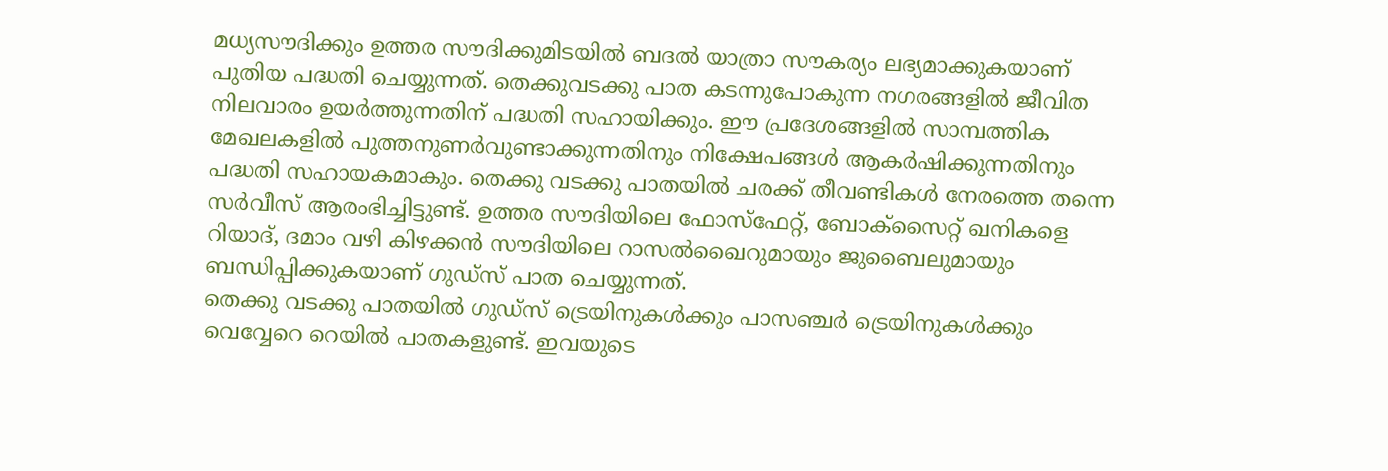മധ്യസൗദിക്കും ഉത്തര സൗദിക്കുമിടയിൽ ബദൽ യാത്രാ സൗകര്യം ലഭ്യമാക്കുകയാണ് പുതിയ പദ്ധതി ചെയ്യുന്നത്. തെക്കുവടക്കു പാത കടന്നുപോകുന്ന നഗരങ്ങളിൽ ജീവിത നിലവാരം ഉയർത്തുന്നതിന് പദ്ധതി സഹായിക്കും. ഈ പ്രദേശങ്ങളിൽ സാമ്പത്തിക മേഖലകളിൽ പുത്തനുണർവുണ്ടാക്കുന്നതിനും നിക്ഷേപങ്ങൾ ആകർഷിക്കുന്നതിനും പദ്ധതി സഹായകമാകും. തെക്കു വടക്കു പാതയിൽ ചരക്ക് തീവണ്ടികൾ നേരത്തെ തന്നെ സർവീസ് ആരംഭിച്ചിട്ടുണ്ട്. ഉത്തര സൗദിയിലെ ഫോസ്‌ഫേറ്റ്, ബോക്‌സൈറ്റ് ഖനികളെ റിയാദ്, ദമാം വഴി കിഴക്കൻ സൗദിയിലെ റാസൽഖൈറുമായും ജുബൈലുമായും ബന്ധിപ്പിക്കുകയാണ് ഗുഡ്‌സ് പാത ചെയ്യുന്നത്.
തെക്കു വടക്കു പാതയിൽ ഗുഡ്‌സ് ട്രെയിനുകൾക്കും പാസഞ്ചർ ട്രെയിനുകൾക്കും വെവ്വേറെ റെയിൽ പാതകളുണ്ട്. ഇവയുടെ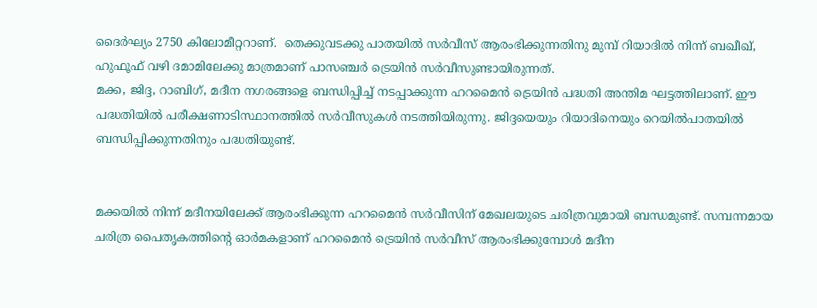ദൈർഘ്യം 2750 കിലോമീറ്ററാണ്.  തെക്കുവടക്കു പാതയിൽ സർവീസ് ആരംഭിക്കുന്നതിനു മുമ്പ് റിയാദിൽ നിന്ന് ബഖീഖ്, ഹുഫൂഫ് വഴി ദമാമിലേക്കു മാത്രമാണ് പാസഞ്ചർ ട്രെയിൻ സർവീസുണ്ടായിരുന്നത്.
മക്ക, ജിദ്ദ, റാബിഗ്, മദീന നഗരങ്ങളെ ബന്ധിപ്പിച്ച് നടപ്പാക്കുന്ന ഹറമൈൻ ട്രെയിൻ പദ്ധതി അന്തിമ ഘട്ടത്തിലാണ്. ഈ പദ്ധതിയിൽ പരീക്ഷണാടിസ്ഥാനത്തിൽ സർവീസുകൾ നടത്തിയിരുന്നു. ജിദ്ദയെയും റിയാദിനെയും റെയിൽപാതയിൽ ബന്ധിപ്പിക്കുന്നതിനും പദ്ധതിയുണ്ട്.


മക്കയിൽ നിന്ന് മദീനയിലേക്ക് ആരംഭിക്കുന്ന ഹറമൈൻ സർവീസിന് മേഖലയുടെ ചരിത്രവുമായി ബന്ധമുണ്ട്. സമ്പന്നമായ ചരിത്ര പൈതൃകത്തിന്റെ ഓർമകളാണ് ഹറമൈൻ ട്രെയിൻ സർവീസ് ആരംഭിക്കുമ്പോൾ മദീന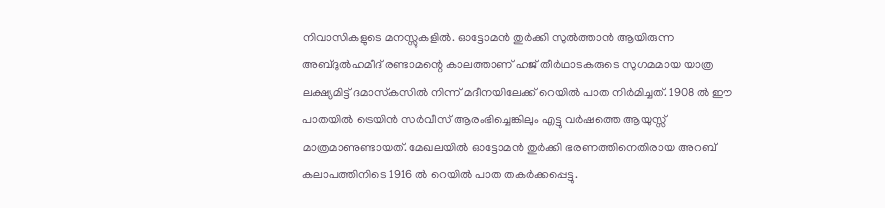നിവാസികളുടെ മനസ്സുകളിൽ. ഓട്ടോമൻ തുർക്കി സുൽത്താൻ ആയിരുന്ന അബ്ദുൽഹമീദ് രണ്ടാമന്റെ കാലത്താണ് ഹജ് തീർഥാടകരുടെ സുഗമമായ യാത്ര ലക്ഷ്യമിട്ട് ദമാസ്‌കസിൽ നിന്ന് മദീനയിലേക്ക് റെയിൽ പാത നിർമിച്ചത്. 1908 ൽ ഈ പാതയിൽ ട്രെയിൻ സർവീസ് ആരംഭിച്ചെങ്കിലും എട്ടു വർഷത്തെ ആയുസ്സ് മാത്രമാണുണ്ടായത്. മേഖലയിൽ ഓട്ടോമൻ തുർക്കി ഭരണത്തിനെതിരായ അറബ് കലാപത്തിനിടെ 1916 ൽ റെയിൽ പാത തകർക്കപ്പെട്ടു.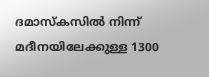ദമാസ്‌കസിൽ നിന്ന് മദീനയിലേക്കുള്ള 1300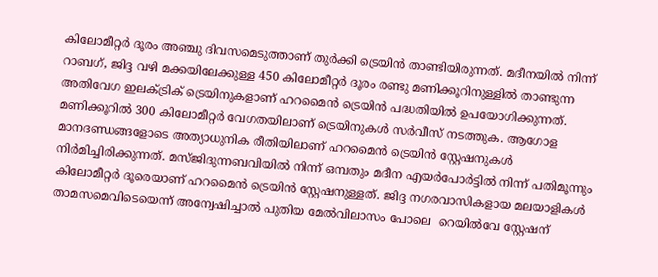കിലോമീറ്റർ ദൂരം അഞ്ചു ദിവസമെടുത്താണ് തുർക്കി ട്രെയിൻ താണ്ടിയിരുന്നത്. മദീനയിൽ നിന്ന് റാബഗ്, ജിദ്ദ വഴി മക്കയിലേക്കുള്ള 450 കിലോമീറ്റർ ദൂരം രണ്ടു മണിക്കൂറിനുള്ളിൽ താണ്ടുന്ന അതിവേഗ ഇലക്ട്രിക് ട്രെയിനുകളാണ് ഹറമൈൻ ട്രെയിൻ പദ്ധതിയിൽ ഉപയോഗിക്കുന്നത്. മണിക്കൂറിൽ 300 കിലോമീറ്റർ വേഗതയിലാണ് ട്രെയിനുകൾ സർവീസ് നടത്തുക. ആഗോള മാനദണ്ഡങ്ങളോടെ അത്യാധുനിക രീതിയിലാണ് ഹറമൈൻ ട്രെയിൻ സ്റ്റേഷനുകൾ നിർമിച്ചിരിക്കുന്നത്. മസ്ജിദുന്നബവിയിൽ നിന്ന് ഒമ്പതും മദീന എയർപോർട്ടിൽ നിന്ന് പതിമൂന്നും കിലോമീറ്റർ ദൂരെയാണ് ഹറമൈൻ ട്രെയിൻ സ്റ്റേഷനുള്ളത്. ജിദ്ദ നഗരവാസികളായ മലയാളികൾ താമസമെവിടെയെന്ന് അന്വേഷിച്ചാൽ പുതിയ മേൽവിലാസം പോലെ  റെയിൽവേ സ്റ്റേഷന്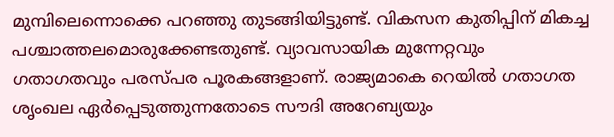മുമ്പിലെന്നൊക്കെ പറഞ്ഞു തുടങ്ങിയിട്ടുണ്ട്. വികസന കുതിപ്പിന് മികച്ച പശ്ചാത്തലമൊരുക്കേണ്ടതുണ്ട്. വ്യാവസായിക മുന്നേറ്റവും ഗതാഗതവും പരസ്പര പൂരകങ്ങളാണ്. രാജ്യമാകെ റെയിൽ ഗതാഗത ശൃംഖല ഏർപ്പെടുത്തുന്നതോടെ സൗദി അറേബ്യയും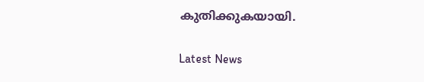കുതിക്കുകയായി.

Latest News